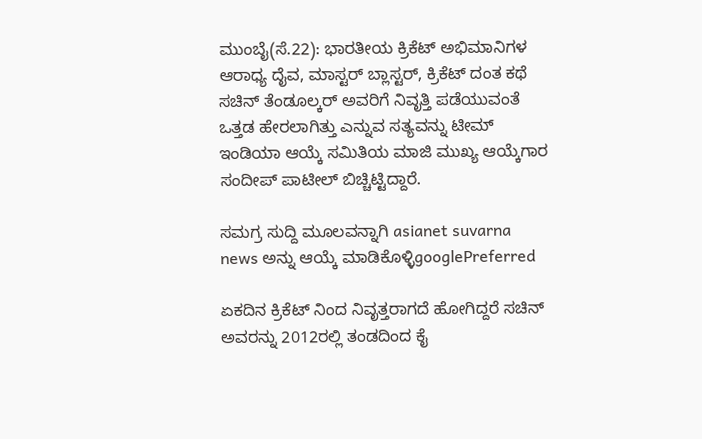ಮುಂಬೈ(ಸೆ.22): ಭಾರತೀಯ ಕ್ರಿಕೆಟ್ ಅಭಿಮಾನಿಗಳ ಆರಾಧ್ಯ ದೈವ, ಮಾಸ್ಟರ್ ಬ್ಲಾಸ್ಟರ್, ಕ್ರಿಕೆಟ್ ದಂತ ಕಥೆ ಸಚಿನ್ ತೆಂಡೂಲ್ಕರ್ ಅವರಿಗೆ ನಿವೃತ್ತಿ ಪಡೆಯುವಂತೆ ಒತ್ತಡ ಹೇರಲಾಗಿತ್ತು ಎನ್ನುವ ಸತ್ಯವನ್ನು ಟೀಮ್ ಇಂಡಿಯಾ ಆಯ್ಕೆ ಸಮಿತಿಯ ಮಾಜಿ ಮುಖ್ಯ ಆಯ್ಕೆಗಾರ ಸಂದೀಪ್ ಪಾಟೀಲ್ ಬಿಚ್ಚಿಟ್ಟಿದ್ದಾರೆ.

ಸಮಗ್ರ ಸುದ್ದಿ ಮೂಲವನ್ನಾಗಿ asianet suvarna news ಅನ್ನು ಆಯ್ಕೆ ಮಾಡಿಕೊಳ್ಳಿgooglePreferred

ಏಕದಿನ ಕ್ರಿಕೆಟ್ ನಿಂದ ನಿವೃತ್ತರಾಗದೆ ಹೋಗಿದ್ದರೆ ಸಚಿನ್ ಅವರನ್ನು 2012ರಲ್ಲಿ ತಂಡದಿಂದ ಕೈ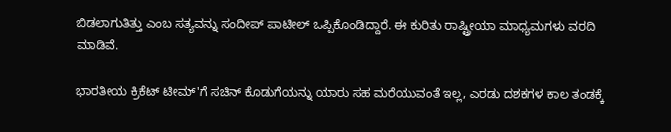ಬಿಡಲಾಗುತಿತ್ತು ಎಂಬ ಸತ್ಯವನ್ನು ಸಂದೀಪ್ ಪಾಟೀಲ್ ಒಪ್ಪಿಕೊಂಡಿದ್ದಾರೆ. ಈ ಕುರಿತು ರಾಷ್ಟ್ರೀಯಾ ಮಾಧ್ಯಮಗಳು ವರದಿ ಮಾಡಿವೆ.

ಭಾರತೀಯ ಕ್ರಿಕೆಟ್ ಟೀಮ್'ಗೆ ಸಚಿನ್ ಕೊಡುಗೆಯನ್ನು ಯಾರು ಸಹ ಮರೆಯುವಂತೆ ಇಲ್ಲ, ಎರಡು ದಶಕಗಳ ಕಾಲ ತಂಡಕ್ಕೆ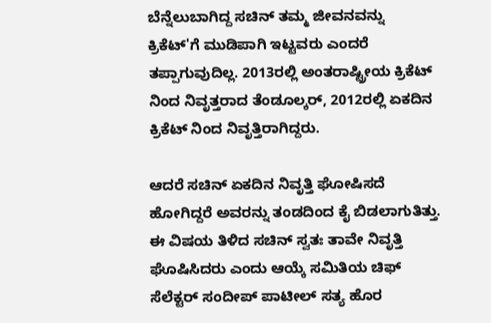ಬೆನ್ನೆಲುಬಾಗಿದ್ದ ಸಚಿನ್ ತಮ್ಮ ಜೀವನವನ್ನು ಕ್ರಿಕೆಟ್'ಗೆ ಮುಡಿಪಾಗಿ ಇಟ್ಟವರು ಎಂದರೆ ತಪ್ಪಾಗುವುದಿಲ್ಲ. 2013ರಲ್ಲಿ ಅಂತರಾಷ್ಟ್ರೀಯ ಕ್ರಿಕೆಟ್ ನಿಂದ ನಿವೃತ್ತರಾದ ತೆಂಡೂಲ್ಕರ್, 2012ರಲ್ಲಿ ಏಕದಿನ ಕ್ರಿಕೆಟ್ ನಿಂದ ನಿವೃತ್ತಿರಾಗಿದ್ದರು.

ಆದರೆ ಸಚಿನ್ ಏಕದಿನ ನಿವೃತ್ತಿ ಘೋಷಿಸದೆ ಹೋಗಿದ್ದರೆ ಅವರನ್ನು ತಂಡದಿಂದ ಕೈ ಬಿಡಲಾಗುತಿತ್ತು. ಈ ವಿಷಯ ತಿಳಿದ ಸಚಿನ್ ಸ್ವತಃ ತಾವೇ ನಿವೃತ್ತಿ ಘೊಷಿಸಿದರು ಎಂದು ಆಯ್ಕೆ ಸಮಿತಿಯ ಚಿಫ್ ಸೆಲೆಕ್ಟರ್ ಸಂದೀಪ್ ಪಾಟೀಲ್ ಸತ್ಯ ಹೊರ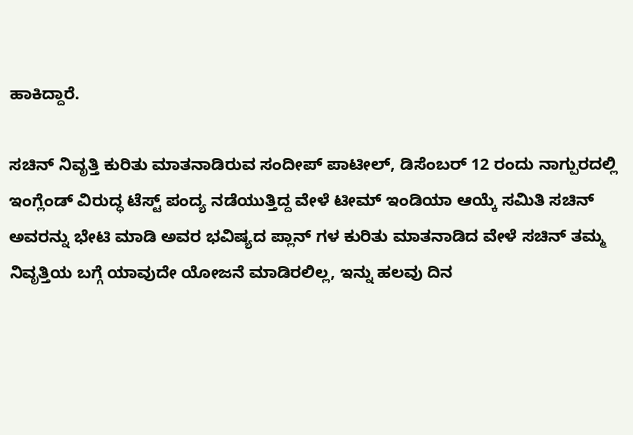ಹಾಕಿದ್ದಾರೆ.

ಸಚಿನ್ ನಿವೃತ್ತಿ ಕುರಿತು ಮಾತನಾಡಿರುವ ಸಂದೀಪ್ ಪಾಟೀಲ್, ಡಿಸೆಂಬರ್ 12 ರಂದು ನಾಗ್ಪುರದಲ್ಲಿ ಇಂಗ್ಲೆಂಡ್ ವಿರುದ್ಧ ಟೆಸ್ಟ್ ಪಂದ್ಯ ನಡೆಯುತ್ತಿದ್ದ ವೇಳೆ ಟೀಮ್ ಇಂಡಿಯಾ ಆಯ್ಕೆ ಸಮಿತಿ ಸಚಿನ್ ಅವರನ್ನು ಭೇಟಿ ಮಾಡಿ ಅವರ ಭವಿಷ್ಯದ ಪ್ಲಾನ್ ಗಳ ಕುರಿತು ಮಾತನಾಡಿದ ವೇಳೆ ಸಚಿನ್ ತಮ್ಮ ನಿವೃತ್ತಿಯ ಬಗ್ಗೆ ಯಾವುದೇ ಯೋಜನೆ ಮಾಡಿರಲಿಲ್ಲ, ಇನ್ನು ಹಲವು ದಿನ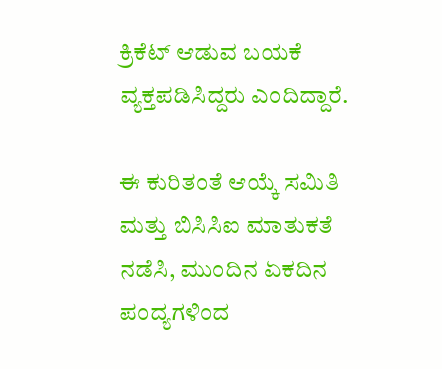ಕ್ರಿಕೆಟ್ ಆಡುವ ಬಯಕೆ ವ್ಯಕ್ತಪಡಿಸಿದ್ದರು ಎಂದಿದ್ದಾರೆ.

ಈ ಕುರಿತಂತೆ ಆಯ್ಕೆ ಸಮಿತಿ ಮತ್ತು ಬಿಸಿಸಿಐ ಮಾತುಕತೆ ನಡೆಸಿ, ಮುಂದಿನ ಏಕದಿನ ಪಂದ್ಯಗಳಿಂದ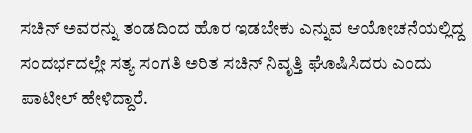ಸಚಿನ್ ಅವರನ್ನು ತಂಡದಿಂದ ಹೊರ ಇಡಬೇಕು ಎನ್ನುವ ಆಯೋಚನೆಯಲ್ಲಿದ್ದ ಸಂದರ್ಭದಲ್ಲೇ ಸತ್ಯ ಸಂಗತಿ ಅರಿತ ಸಚಿನ್ ನಿವೃತ್ತಿ ಘೊಷಿಸಿದರು ಎಂದು ಪಾಟೀಲ್ ಹೇಳಿದ್ದಾರೆ.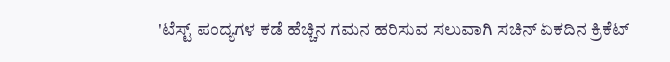'ಟೆಸ್ಟ್ ಪಂದ್ಯಗಳ ಕಡೆ ಹೆಚ್ಚಿನ ಗಮನ ಹರಿಸುವ ಸಲುವಾಗಿ ಸಚಿನ್ ಏಕದಿನ ಕ್ರಿಕೆಟ್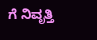ಗೆ ನಿವೃತ್ತಿ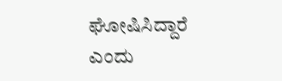ಘೋಷಿಸಿದ್ದಾರೆ ಎಂದು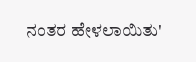ನಂತರ ಹೇಳಲಾಯಿತು'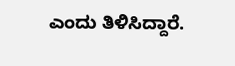ಎಂದು ತಿಳಿಸಿದ್ದಾರೆ.